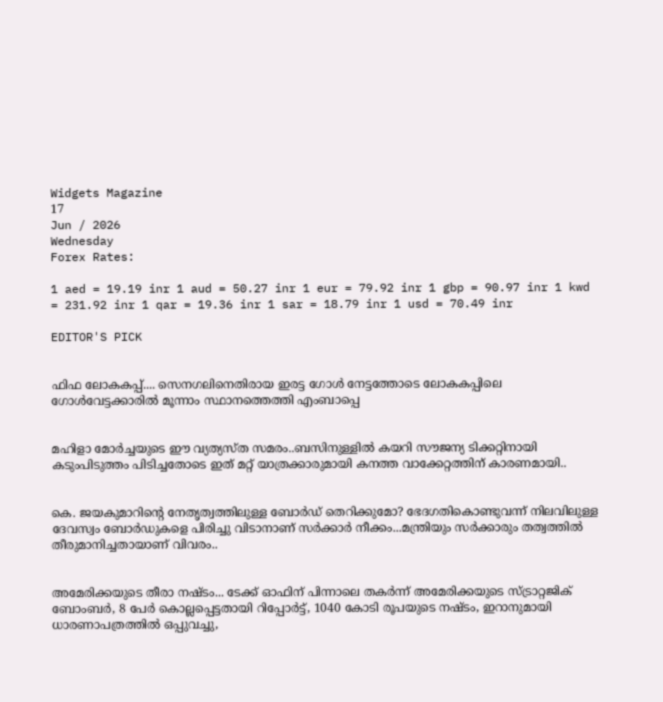Widgets Magazine
17
Jun / 2026
Wednesday
Forex Rates:

1 aed = 19.19 inr 1 aud = 50.27 inr 1 eur = 79.92 inr 1 gbp = 90.97 inr 1 kwd = 231.92 inr 1 qar = 19.36 inr 1 sar = 18.79 inr 1 usd = 70.49 inr

EDITOR'S PICK


ഫിഫ ലോകകപ്പ്.... സെനഗലിനെതിരായ ഇരട്ട ഗോൾ നേട്ടത്തോടെ ലോകകപ്പിലെ ഗോൾവേട്ടക്കാരിൽ മൂന്നാം സ്ഥാനത്തെത്തി എംബാപ്പെ


മഹിളാ മോര്‍ച്ചയുടെ ഈ വ്യത്യസ്ത സമരം..ബസിനുള്ളില്‍ കയറി സൗജന്യ ടിക്കറ്റിനായി കടുംപിടുത്തം പിടിച്ചതോടെ ഇത് മറ്റ് യാത്രക്കാരുമായി കനത്ത വാക്കേറ്റത്തിന് കാരണമായി..


കെ. ജയകുമാറിന്റെ നേതൃത്വത്തിലുള്ള ബോർഡ് തെറിക്കുമോ? ഭേദഗതികൊണ്ടുവന്ന് നിലവിലുള്ള ദേവസ്വം ബോർഡുകളെ പിരിച്ചു വിടാനാണ് സർക്കാർ നീക്കം...മന്ത്രിയും സർക്കാരും തത്വത്തിൽ തീരുമാനിച്ചതായാണ് വിവരം..


അമേരിക്കയുടെ തീരാ നഷ്ടം... ടേക്ക് ഓഫിന് പിന്നാലെ തകർന്ന് അമേരിക്കയുടെ സ്ട്രാറ്റജിക് ബോംബർ, 8 പേർ കൊല്ലപ്പെട്ടതായി റിപ്പോർട്ട്, 1040 കോടി രൂപയുടെ നഷ്ടം, ഇറാനുമായി ധാരണാപത്രത്തിൽ ഒപ്പുവച്ചു,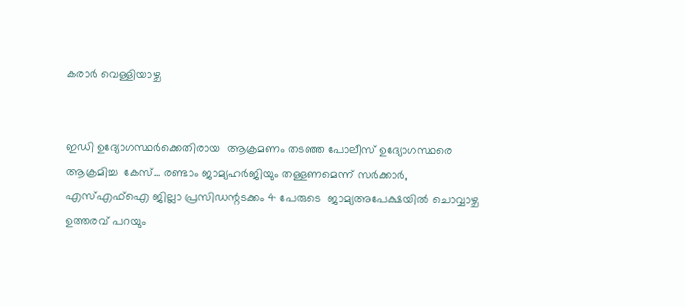കരാർ വെള്ളിയാഴ്ച


ഇഡി ഉദ്യോഗസ്ഥർക്കെതിരായ  ആക്രമണം തടഞ്ഞ പോലീസ് ഉദ്യോഗസ്ഥരെ ആക്രമിച്ച  കേസ്... രണ്ടാം ജാമ്യഹർജിയും തള്ളണമെന്ന് സർക്കാർ,  എസ്എഫ്ഐ ജില്ലാ പ്രസിഡന്റടക്കം 4 പേരുടെ  ജാമ‍്യഅപേക്ഷയിൽ ചൊവ്വാഴ്ച ഉത്തരവ് പറയും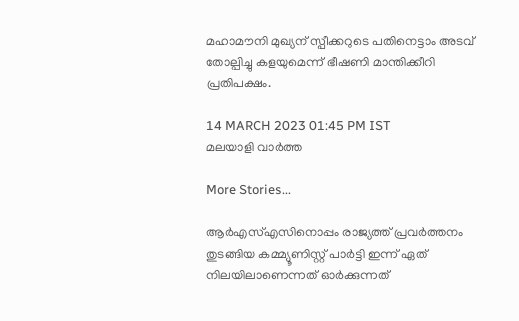മഹാമൗനി മുഖ്യന് സ്പീക്കറുടെ പതിനെട്ടാം അടവ് തോല്പിച്ചു കളയുമെന്ന് ഭീഷണി മാന്തിക്കീറി പ്രതിപക്ഷം.

14 MARCH 2023 01:45 PM IST
മലയാളി വാര്‍ത്ത

More Stories...

ആര്‍എസ്എസിനൊപ്പം രാജ്യത്ത് പ്രവർത്തനം തുടങ്ങിയ കമ്മ്യൂണിസ്റ്റ് പാർട്ടി ഇന്ന് ഏത് നിലയിലാണെന്നത് ഓർക്കുന്നത്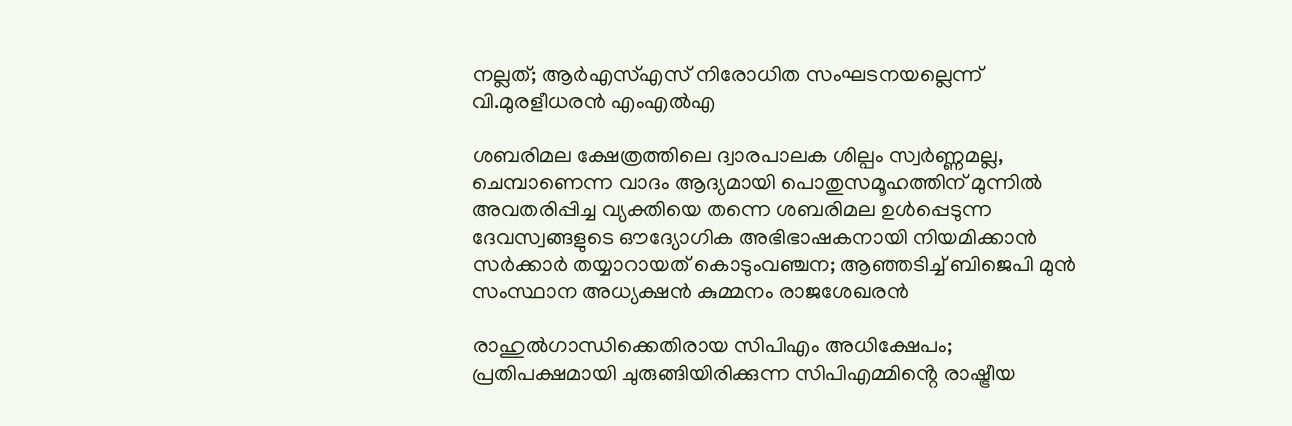നല്ലത്; ആര്‍എസ്എസ് നിരോധിത സംഘടനയല്ലെന്ന് വി.മുരളീധരന്‍ എംഎല്‍എ

ശബരിമല ക്ഷേത്രത്തിലെ ദ്വാരപാലക ശില്പം സ്വർണ്ണമല്ല, ചെമ്പാണെന്ന വാദം ആദ്യമായി പൊതുസമൂഹത്തിന് മുന്നിൽ അവതരിപ്പിച്ച വ്യക്തിയെ തന്നെ ശബരിമല ഉൾപ്പെടുന്ന ദേവസ്വങ്ങളുടെ ഔദ്യോഗിക അഭിഭാഷകനായി നിയമിക്കാൻ സർക്കാർ തയ്യാറായത് കൊടുംവഞ്ചന; ആഞ്ഞടിച്ച് ബിജെപി മുൻ സംസ്ഥാന അധ്യക്ഷൻ കുമ്മനം രാജശേഖരൻ

രാഹുൽഗാന്ധിക്കെതിരായ സിപിഎം അധിക്ഷേപം; പ്രതിപക്ഷമായി ചുരുങ്ങിയിരിക്കുന്ന സിപിഎമ്മിൻ്റെ രാഷ്ട്രീയ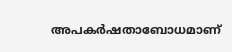അപകർഷതാബോധമാണ്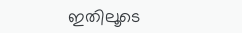ഇതിലൂടെ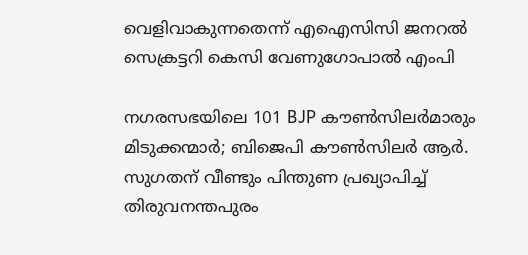വെളിവാകുന്നതെന്ന് എഐസിസി ജനറൽ സെക്രട്ടറി കെസി വേണുഗോപാൽ എംപി

നഗരസഭയിലെ 101 BJP കൗൺസിലർമാരും മിടുക്കന്മാർ; ബിജെപി കൗൺസിലർ ആർ. സുഗതന് വീണ്ടും പിന്തുണ പ്രഖ്യാപിച്ച് തിരുവനന്തപുരം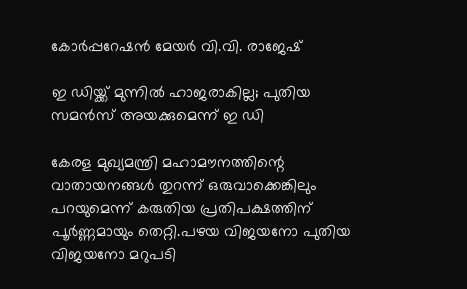കോർപ്പറേഷൻ മേയർ വി.വി. രാജേഷ്

ഇ ഡിയ്ക്ക് മുന്നിൽ ഹാജരാകില്ല; പുതിയ സമൻസ് അയക്കുമെന്ന് ഇ ഡി

കേരള മുഖ്യമന്ത്രി മഹാമൗനത്തിന്റെ വാതായനങ്ങള്‍ തുറന്ന് ഒരുവാക്കെങ്കിലും പറയുമെന്ന് കരുതിയ പ്രതിപക്ഷത്തിന് പൂര്‍ണ്ണമായും തെറ്റി.പഴയ വിജയനോ പുതിയ വിജയനോ മറുപടി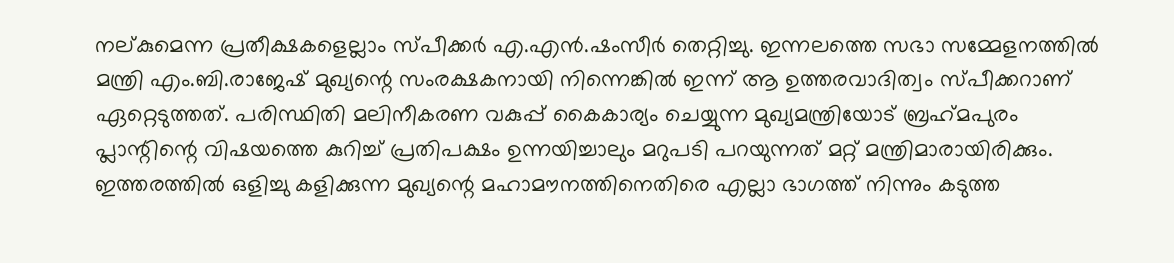നല്കുമെന്ന പ്രതീക്ഷകളെല്ലാം സ്പീക്കര്‍ എ.എന്‍.ഷംസീര്‍ തെറ്റിച്ചു. ഇന്നലത്തെ സഭാ സമ്മേളനത്തില്‍ മന്ത്രി എം.ബി.രാജേഷ് മുഖ്യന്റെ സംരക്ഷകനായി നിന്നെങ്കില്‍ ഇന്ന് ആ ഉത്തരവാദിത്വം സ്പീക്കറാണ് ഏറ്റെടുത്തത്. പരിസ്ഥിതി മലിനീകരണ വകുപ്പ് കൈകാര്യം ചെയ്യുന്ന മുഖ്യമന്ത്രിയോട് ബ്രഹ്‌മപുരം പ്ലാന്റിന്റെ വിഷയത്തെ കുറിച്ച് പ്രതിപക്ഷം ഉന്നയിച്ചാലും മറുപടി പറയുന്നത് മറ്റ് മന്ത്രിമാരായിരിക്കും. ഇത്തരത്തില്‍ ഒളിച്ചു കളിക്കുന്ന മുഖ്യന്റെ മഹാമൗനത്തിനെതിരെ എല്ലാ ഭാഗത്ത് നിന്നും കടുത്ത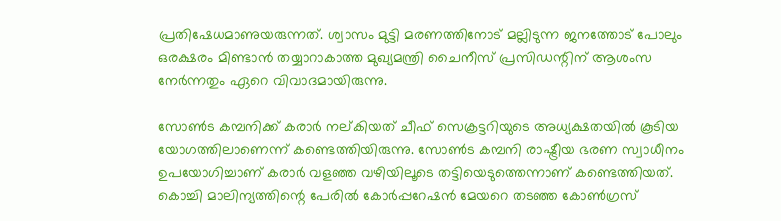പ്രതിഷേധമാണുയരുന്നത്. ശ്വാസം മുട്ടി മരണത്തിനോട് മല്ലിടുന്ന ജനത്തോട് പോലും ഒരക്ഷരം മിണ്ടാന്‍ തയ്യാറാകാത്ത മുഖ്യമന്ത്രി ചൈനീസ് പ്രസിഡന്റിന് ആശംസ നേര്‍ന്നതും ഏറെ വിവാദമായിരുന്നു.

സോണ്‍ട കമ്പനിക്ക് കരാര്‍ നല്കിയത് ചീഫ് സെക്രട്ടറിയുടെ അധ്യക്ഷതയില്‍ കൂടിയ യോഗത്തിലാണെന്ന് കണ്ടെത്തിയിരുന്നു. സോണ്‍ട കമ്പനി രാഷ്ട്രീയ ഭരണ സ്വാധീനം ഉപയോഗിച്ചാണ് കരാര്‍ വളഞ്ഞ വഴിയിലൂടെ തട്ടിയെടുത്തെന്നാണ് കണ്ടെത്തിയത്. കൊച്ചി മാലിന്യത്തിന്റെ പേരില്‍ കോര്‍പ്പറേഷന്‍ മേയറെ തടഞ്ഞ കോണ്‍ഗ്രസ്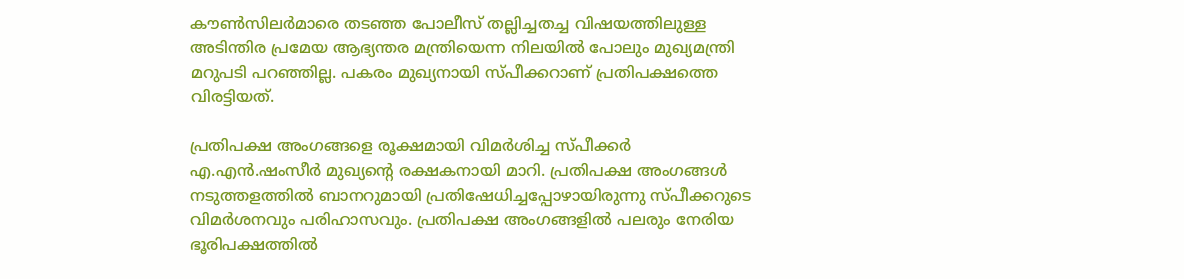കൗണ്‍സിലര്‍മാരെ തടഞ്ഞ പോലീസ് തല്ലിച്ചതച്ച വിഷയത്തിലുള്ള അടിന്തിര പ്രമേയ ആഭ്യന്തര മന്ത്രിയെന്ന നിലയില്‍ പോലും മുഖ്യമന്ത്രി മറുപടി പറഞ്ഞില്ല. പകരം മുഖ്യനായി സ്പീക്കറാണ് പ്രതിപക്ഷത്തെ വിരട്ടിയത്.

പ്രതിപക്ഷ അംഗങ്ങളെ രൂക്ഷമായി വിമര്‍ശിച്ച സ്പീക്കര്‍ എ.എന്‍.ഷംസീര്‍ മുഖ്യന്റെ രക്ഷകനായി മാറി. പ്രതിപക്ഷ അംഗങ്ങള്‍ നടുത്തളത്തില്‍ ബാനറുമായി പ്രതിഷേധിച്ചപ്പോഴായിരുന്നു സ്പീക്കറുടെ വിമര്‍ശനവും പരിഹാസവും. പ്രതിപക്ഷ അംഗങ്ങളില്‍ പലരും നേരിയ ഭൂരിപക്ഷത്തില്‍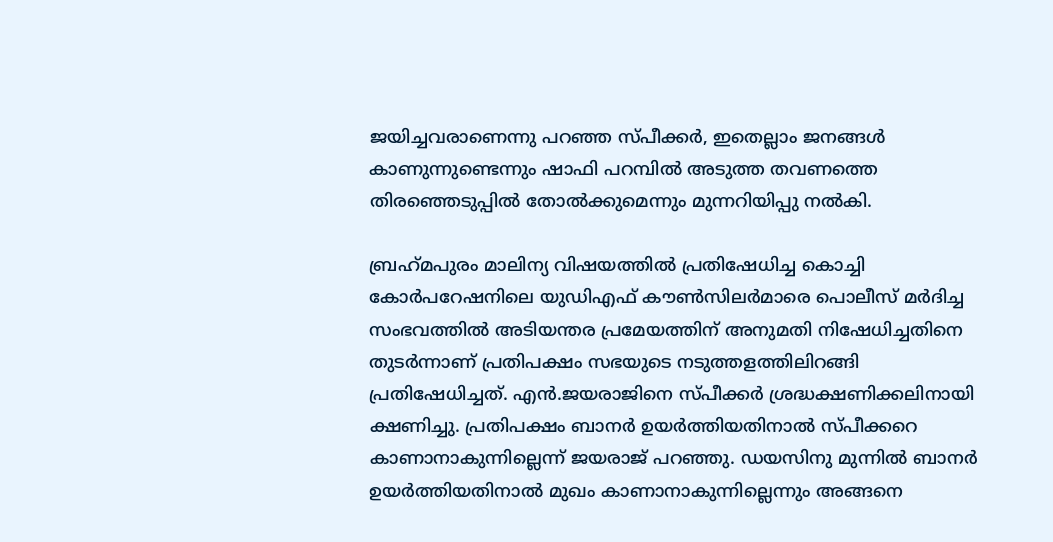ജയിച്ചവരാണെന്നു പറഞ്ഞ സ്പീക്കര്‍, ഇതെല്ലാം ജനങ്ങള്‍ കാണുന്നുണ്ടെന്നും ഷാഫി പറമ്പില്‍ അടുത്ത തവണത്തെ തിരഞ്ഞെടുപ്പില്‍ തോല്‍ക്കുമെന്നും മുന്നറിയിപ്പു നല്‍കി.

ബ്രഹ്‌മപുരം മാലിന്യ വിഷയത്തില്‍ പ്രതിഷേധിച്ച കൊച്ചി കോര്‍പറേഷനിലെ യുഡിഎഫ് കൗണ്‍സിലര്‍മാരെ പൊലീസ് മര്‍ദിച്ച സംഭവത്തില്‍ അടിയന്തര പ്രമേയത്തിന് അനുമതി നിഷേധിച്ചതിനെ തുടര്‍ന്നാണ് പ്രതിപക്ഷം സഭയുടെ നടുത്തളത്തിലിറങ്ങി പ്രതിഷേധിച്ചത്. എന്‍.ജയരാജിനെ സ്പീക്കര്‍ ശ്രദ്ധക്ഷണിക്കലിനായി ക്ഷണിച്ചു. പ്രതിപക്ഷം ബാനര്‍ ഉയര്‍ത്തിയതിനാല്‍ സ്പീക്കറെ കാണാനാകുന്നില്ലെന്ന് ജയരാജ് പറഞ്ഞു. ഡയസിനു മുന്നില്‍ ബാനര്‍ ഉയര്‍ത്തിയതിനാല്‍ മുഖം കാണാനാകുന്നില്ലെന്നും അങ്ങനെ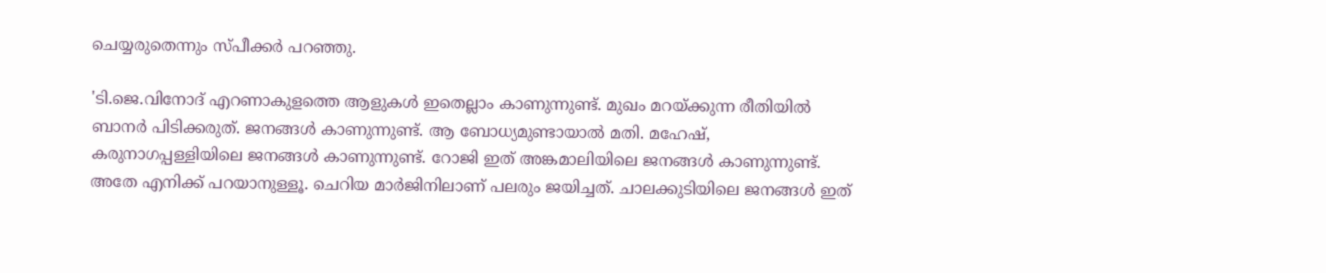ചെയ്യരുതെന്നും സ്പീക്കര്‍ പറഞ്ഞു.

'ടി.ജെ.വിനോദ് എറണാകുളത്തെ ആളുകള്‍ ഇതെല്ലാം കാണുന്നുണ്ട്. മുഖം മറയ്ക്കുന്ന രീതിയില്‍ ബാനര്‍ പിടിക്കരുത്. ജനങ്ങള്‍ കാണുന്നുണ്ട്. ആ ബോധ്യമുണ്ടായാല്‍ മതി. മഹേഷ്, കരുനാഗപ്പള്ളിയിലെ ജനങ്ങള്‍ കാണുന്നുണ്ട്. റോജി ഇത് അങ്കമാലിയിലെ ജനങ്ങള്‍ കാണുന്നുണ്ട്. അതേ എനിക്ക് പറയാനുള്ളൂ. ചെറിയ മാര്‍ജിനിലാണ് പലരും ജയിച്ചത്. ചാലക്കുടിയിലെ ജനങ്ങള്‍ ഇത്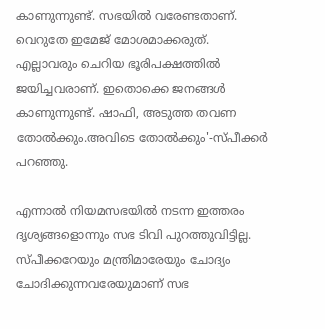കാണുന്നുണ്ട്. സഭയില്‍ വരേണ്ടതാണ്. വെറുതേ ഇമേജ് മോശമാക്കരുത്. എല്ലാവരും ചെറിയ ഭൂരിപക്ഷത്തില്‍ ജയിച്ചവരാണ്. ഇതൊക്കെ ജനങ്ങള്‍ കാണുന്നുണ്ട്. ഷാഫി, അടുത്ത തവണ തോല്‍ക്കും.അവിടെ തോല്‍ക്കും'-സ്പീക്കര്‍ പറഞ്ഞു.

എന്നാല്‍ നിയമസഭയില്‍ നടന്ന ഇത്തരം ദൃശ്യങ്ങളൊന്നും സഭ ടിവി പുറത്തുവിട്ടില്ല. സ്പീക്കറേയും മന്ത്രിമാരേയും ചോദ്യം ചോദിക്കുന്നവരേയുമാണ് സഭ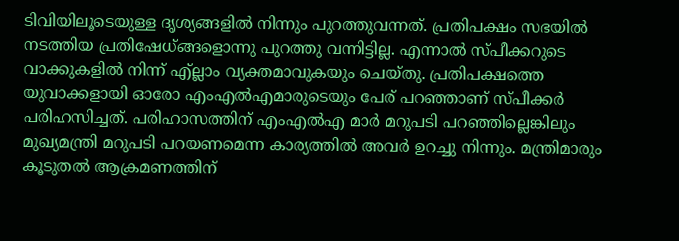ടിവിയിലൂടെയുള്ള ദൃശ്യങ്ങളില്‍ നിന്നും പുറത്തുവന്നത്. പ്രതിപക്ഷം സഭയില്‍ നടത്തിയ പ്രതിഷേധ്ങ്ങളൊന്നു പുറത്തു വന്നിട്ടില്ല. എന്നാല്‍ സ്പീക്കറുടെ വാക്കുകളില്‍ നിന്ന് എ്ല്ലാം വ്യക്തമാവുകയും ചെയ്തു. പ്രതിപക്ഷത്തെ യുവാക്കളായി ഓരോ എംഎല്‍എമാരുടെയും പേര് പറഞ്ഞാണ് സ്പീക്കര്‍ പരിഹസിച്ചത്. പരിഹാസത്തിന് എംഎല്‍എ മാര്‍ മറുപടി പറഞ്ഞില്ലെങ്കിലും മുഖ്യമന്ത്രി മറുപടി പറയണമെന്ന കാര്യത്തില്‍ അവര്‍ ഉറച്ചു നിന്നും. മന്ത്രിമാരും കൂടുതല്‍ ആക്രമണത്തിന്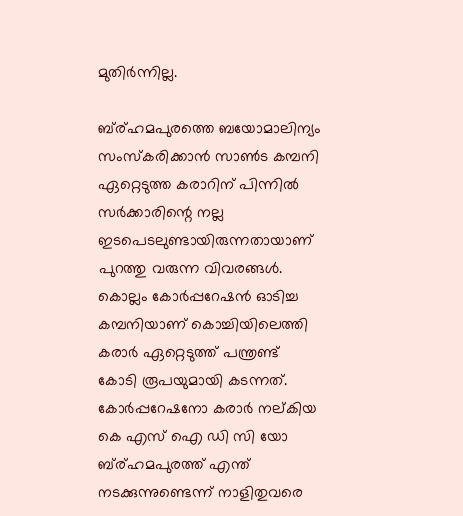മുതിര്‍ന്നില്ല.

ബ്ര്ഹമപുരത്തെ ബയോമാലിന്യം സംസ്‌കരിക്കാന്‍ സാണ്‍ട കമ്പനി ഏറ്റെടുത്ത കരാറിന് പിന്നില്‍ സര്‍ക്കാരിന്റെ നല്ല ഇടപെടലുണ്ടായിരുന്നതായാണ് പുറത്തു വരുന്ന വിവരങ്ങള്‍. കൊല്ലം കോര്‍പ്പറേഷന്‍ ഓടിച്ച കമ്പനിയാണ് കൊച്ചിയിലെത്തി കരാര്‍ ഏറ്റെടുത്ത് പന്ത്രണ്ട് കോടി രൂപയുമായി കടന്നത്. കോര്‍പ്പറേഷനോ കരാര്‍ നല്കിയ കെ എസ് ഐ ഡി സി യോ ബ്ര്ഹമപുരത്ത് എന്ത് നടക്കുന്നുണ്ടെന്ന് നാളിതുവരെ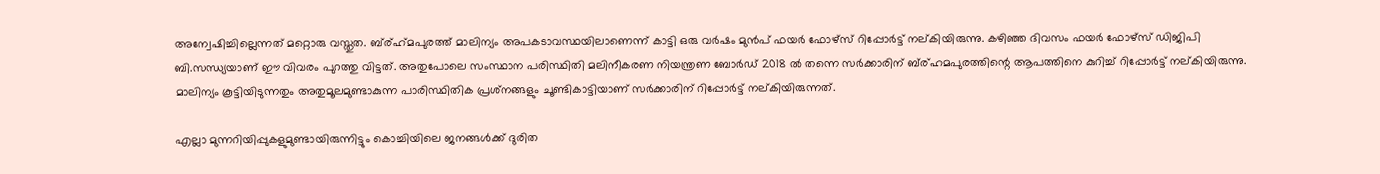അന്വേഷിച്ചില്ലെന്നത് മറ്റൊരു വസ്തുത. ബ്ര്ഹ്‌മപുരത്ത് മാലിന്യം അപകടാവസ്ഥയിലാണെന്ന് കാട്ടി ഒരു വര്‍ഷം മുന്‍പ് ഫയര്‍ ഫോഴ്‌സ് റിപ്പോര്‍ട്ട് നല്കിയിരുന്നു. കഴിഞ്ഞ ദിവസം ഫയര്‍ ഫോഴ്‌സ് ഡിജിപി ബി.സന്ധ്യയാണ് ഈ വിവരം പുറത്തു വിട്ടത്. അതുപോലെ സംസ്ഥാന പരിസ്ഥിതി മലിനീകരണ നിയന്ത്രണ ബോര്‍ഡ് 2018 ല്‍ തന്നെ സര്‍ക്കാരിന് ബ്ര്ഹമപുരത്തിന്റെ ആപത്തിനെ കുറിച്ച് റിപ്പോര്‍ട്ട് നല്കിയിരുന്നു. മാലിന്യം കൂട്ടിയിടുന്നതും അതുമൂലമുണ്ടാകുന്ന പാരിസ്ഥിതിക പ്രശ്‌നങ്ങളും ചൂണ്ടികാട്ടിയാണ് സര്‍ക്കാരിന് റിപ്പോര്‍ട്ട് നല്കിയിരുന്നത്.

എല്ലാ മുന്നറിയിപ്പുകളുമുണ്ടായിരുന്നിട്ടും കൊച്ചിയിലെ ജനങ്ങള്‍ക്ക് ദുരിത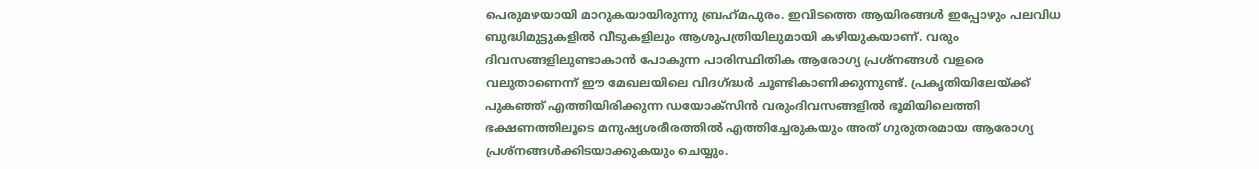പെരുമഴയായി മാറുകയായിരുന്നു ബ്രഹ്‌മപുരം. ഇവിടത്തെ ആയിരങ്ങള്‍ ഇപ്പോഴും പലവിധ ബുദ്ധിമുട്ടുകളില്‍ വീടുകളിലും ആശുപത്രിയിലുമായി കഴിയുകയാണ്. വരും ദിവസങ്ങളിലുണ്ടാകാന്‍ പോകുന്ന പാരിസ്ഥിതിക ആരോഗ്യ പ്രശ്‌നങ്ങള്‍ വളരെ വലുതാണെന്ന് ഈ മേഖലയിലെ വിദഗ്ദ്ധര്‍ ചൂണ്ടികാണിക്കുന്നുണ്ട്. പ്രകൃതിയിലേയ്ക്ക് പുകഞ്ഞ് എത്തിയിരിക്കുന്ന ഡയോക്‌സിന്‍ വരുംദിവസങ്ങളില്‍ ഭൂമിയിലെത്തി ഭക്ഷണത്തിലൂടെ മനുഷ്യശരീരത്തില്‍ എത്തിച്ചേരുകയും അത് ഗുരുതരമായ ആരോഗ്യ പ്രശ്‌നങ്ങള്‍ക്കിടയാക്കുകയും ചെയ്യും.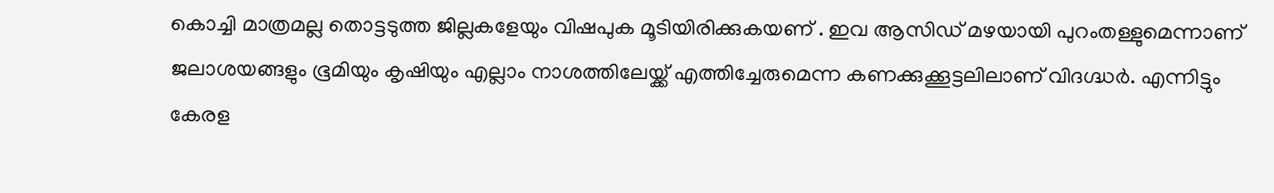കൊച്ചി മാത്രമല്ല തൊട്ടടുത്ത ജില്ലകളേയും വിഷപുക മൂടിയിരിക്കുകയണ് . ഇവ ആസിഡ് മഴയായി പുറംതള്ളുമെന്നാണ് ജലാശയങ്ങളും ഭൂമിയും കൃഷിയും എല്ലാം നാശത്തിലേയ്ക്ക് എത്തിച്ചേരുമെന്ന കണക്കുക്കൂട്ടലിലാണ് വിദഗ്ദ്ധര്‍. എന്നിട്ടും കേരള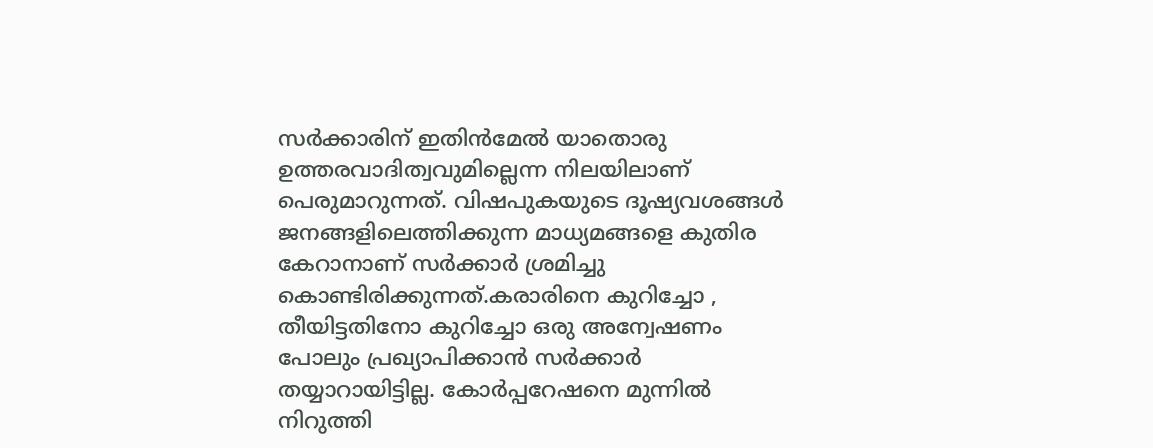സര്‍ക്കാരിന് ഇതിന്‍മേല്‍ യാതൊരു ഉത്തരവാദിത്വവുമില്ലെന്ന നിലയിലാണ് പെരുമാറുന്നത്. വിഷപുകയുടെ ദൂഷ്യവശങ്ങള്‍ ജനങ്ങളിലെത്തിക്കുന്ന മാധ്യമങ്ങളെ കുതിര കേറാനാണ് സര്‍ക്കാര്‍ ശ്രമിച്ചു കൊണ്ടിരിക്കുന്നത്.കരാരിനെ കുറിച്ചോ , തീയിട്ടതിനോ കുറിച്ചോ ഒരു അന്വേഷണം പോലും പ്രഖ്യാപിക്കാന്‍ സര്‍ക്കാര്‍ തയ്യാറായിട്ടില്ല. കോര്‍പ്പറേഷനെ മുന്നില്‍ നിറുത്തി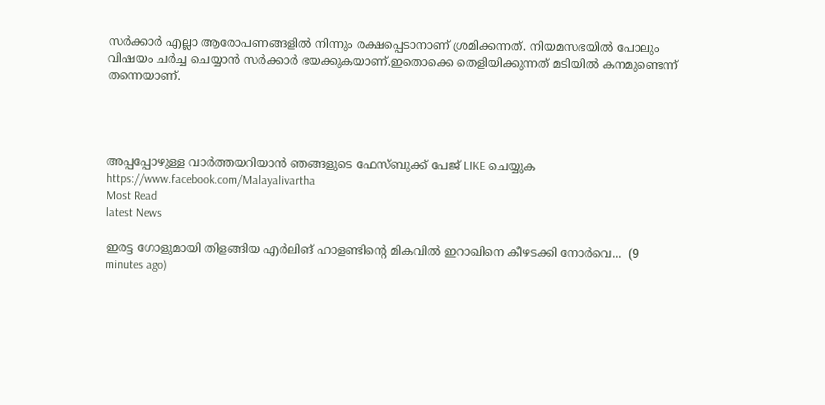സര്‍ക്കാര്‍ എല്ലാ ആരോപണങ്ങളില്‍ നിന്നും രക്ഷപ്പെടാനാണ് ശ്രമിക്കന്നത്. നിയമസഭയില്‍ പോലും വിഷയം ചര്‍ച്ച ചെയ്യാന്‍ സര്‍ക്കാര്‍ ഭയക്കുകയാണ്.ഇതൊക്കെ തെളിയിക്കുന്നത് മടിയില്‍ കനമുണ്ടെന്ന് തന്നെയാണ്.




അപ്പപ്പോഴുള്ള വാര്‍ത്തയറിയാന്‍ ഞങ്ങളുടെ ഫേസ്‌ബുക്ക്‌ പേജ് LIKE ചെയ്യുക
https://www.facebook.com/Malayalivartha
Most Read
latest News

ഇരട്ട ഗോളുമായി തിളങ്ങിയ എർലിങ് ഹാളണ്ടിന്റെ മികവിൽ ഇറാഖിനെ കീഴടക്കി നോർവെ...  (9 minutes ago)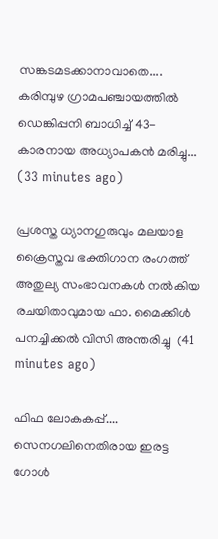സങ്കടമടക്കാനാവാതെ.... കരിമ്പുഴ ഗ്രാമപഞ്ചായത്തിൽ ഡെങ്കിപ്പനി ബാധിച്ച് 43-കാരനായ അധ്യാപകൻ മരിച്ചു...  (33 minutes ago)

പ്രശസ്ത ധ്യാനഗുരുവും മലയാള ക്രൈസ്തവ ഭക്തിഗാന രംഗത്ത് അതുല്യ സംഭാവനകൾ നൽകിയ രചയിതാവുമായ ഫാ. മൈക്കിൾ പനച്ചിക്കൽ വിസി അന്തരിച്ചു  (41 minutes ago)

ഫിഫ ലോകകപ്പ്.... സെനഗലിനെതിരായ ഇരട്ട ഗോൾ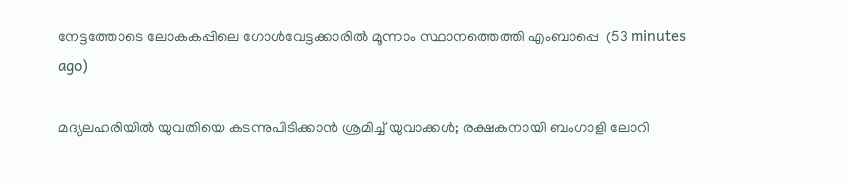നേട്ടത്തോടെ ലോകകപ്പിലെ ഗോൾവേട്ടക്കാരിൽ മൂന്നാം സ്ഥാനത്തെത്തി എംബാപ്പെ  (53 minutes ago)

മദ്യലഹരിയില്‍ യുവതിയെ കടന്നുപിടിക്കാന്‍ ശ്രമിച്ച് യുവാക്കള്‍; രക്ഷകനായി ബംഗാളി ലോറി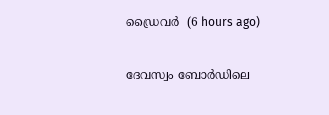ഡ്രൈവര്‍  (6 hours ago)

ദേവസ്വം ബോര്‍ഡിലെ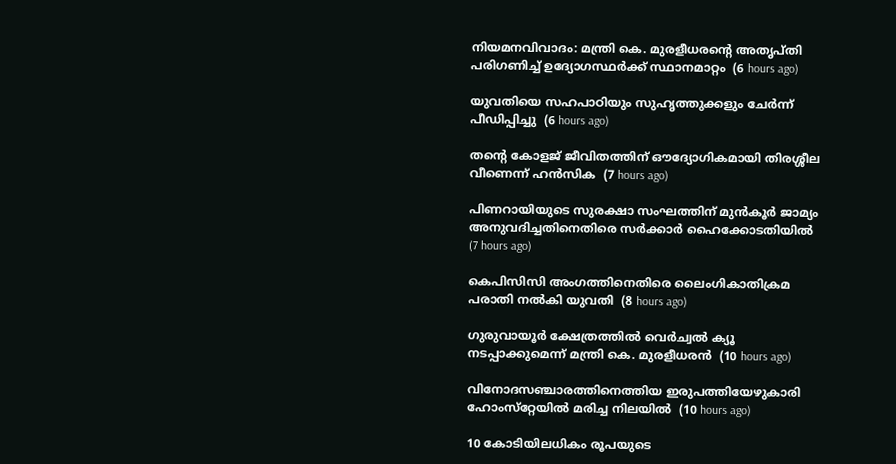നിയമനവിവാദം: മന്ത്രി കെ. മുരളീധരന്റെ അതൃപ്തി പരിഗണിച്ച് ഉദ്യോഗസ്ഥര്‍ക്ക് സ്ഥാനമാറ്റം  (6 hours ago)

യുവതിയെ സഹപാഠിയും സുഹൃത്തുക്കളും ചേര്‍ന്ന് പീഡിപ്പിച്ചു  (6 hours ago)

തന്റെ കോളജ് ജീവിതത്തിന് ഔദ്യോഗികമായി തിരശ്ശീല വീണെന്ന് ഹന്‍സിക  (7 hours ago)

പിണറായിയുടെ സുരക്ഷാ സംഘത്തിന് മുന്‍കൂര്‍ ജാമ്യം അനുവദിച്ചതിനെതിരെ സര്‍ക്കാര്‍ ഹൈക്കോടതിയില്‍  (7 hours ago)

കെപിസിസി അംഗത്തിനെതിരെ ലൈംഗികാതിക്രമ പരാതി നല്‍കി യുവതി  (8 hours ago)

ഗുരുവായൂര്‍ ക്ഷേത്രത്തില്‍ വെര്‍ച്വല്‍ ക്യൂ നടപ്പാക്കുമെന്ന് മന്ത്രി കെ. മുരളീധരന്‍  (10 hours ago)

വിനോദസഞ്ചാരത്തിനെത്തിയ ഇരുപത്തിയേഴുകാരി ഹോംസ്‌റ്റേയില്‍ മരിച്ച നിലയില്‍  (10 hours ago)

10 കോടിയിലധികം രൂപയുടെ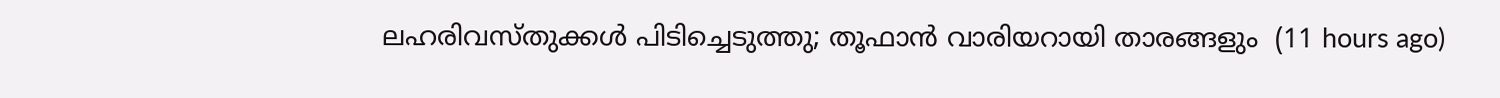ലഹരിവസ്തുക്കള്‍ പിടിച്ചെടുത്തു; തൂഫാന്‍ വാരിയറായി താരങ്ങളും  (11 hours ago)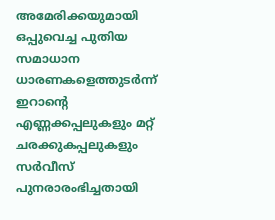അമേരിക്കയുമായി ഒപ്പുവെച്ച പുതിയ സമാധാന ധാരണകളെത്തുടർന്ന് ഇറാന്റെ എണ്ണക്കപ്പലുകളും മറ്റ് ചരക്കുകപ്പലുകളും സർവീസ് പുനരാരംഭിച്ചതായി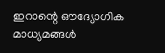ഇറാന്റെ ഔദ്യോഗിക മാധ്യമങ്ങൾ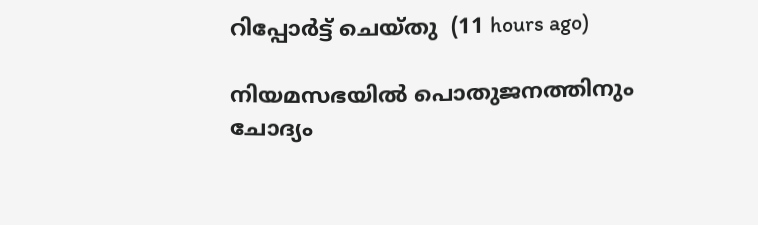റിപ്പോർട്ട് ചെയ്തു  (11 hours ago)

നിയമസഭയില്‍ പൊതുജനത്തിനും ചോദ്യം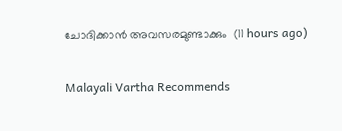ചോദിക്കാന്‍ അവസരമുണ്ടാക്കും  (11 hours ago)

Malayali Vartha Recommends